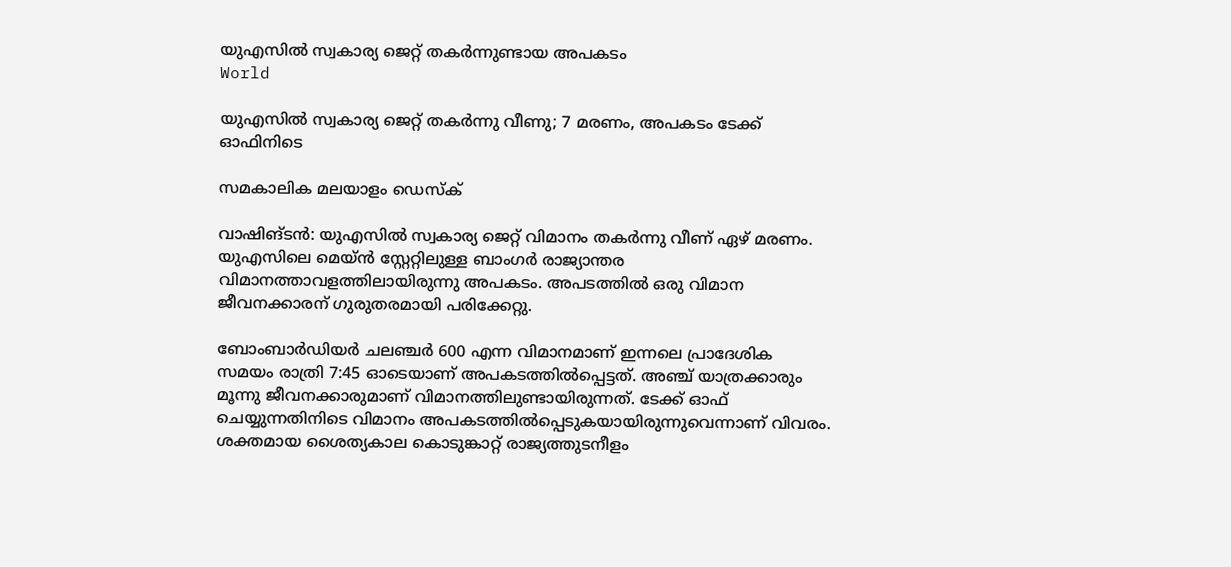യുഎസില്‍ സ്വകാര്യ ജെറ്റ് തകര്‍ന്നുണ്ടായ അപകടം
World

യുഎസില്‍ സ്വകാര്യ ജെറ്റ് തകര്‍ന്നു വീണു; 7 മരണം, അപകടം ടേക്ക് ഓഫിനിടെ

സമകാലിക മലയാളം ഡെസ്ക്

വാഷിങ്ടന്‍: യുഎസില്‍ സ്വകാര്യ ജെറ്റ് വിമാനം തകര്‍ന്നു വീണ് ഏഴ് മരണം. യുഎസിലെ മെയ്ന്‍ സ്റ്റേറ്റിലുള്ള ബാംഗര്‍ രാജ്യാന്തര വിമാനത്താവളത്തിലായിരുന്നു അപകടം. അപടത്തില്‍ ഒരു വിമാന ജീവനക്കാരന് ഗുരുതരമായി പരിക്കേറ്റു.

ബോംബാര്‍ഡിയര്‍ ചലഞ്ചര്‍ 600 എന്ന വിമാനമാണ് ഇന്നലെ പ്രാദേശിക സമയം രാത്രി 7:45 ഓടെയാണ് അപകടത്തില്‍പ്പെട്ടത്. അഞ്ച് യാത്രക്കാരും മൂന്നു ജീവനക്കാരുമാണ് വിമാനത്തിലുണ്ടായിരുന്നത്. ടേക്ക് ഓഫ് ചെയ്യുന്നതിനിടെ വിമാനം അപകടത്തില്‍പ്പെടുകയായിരുന്നുവെന്നാണ് വിവരം. ശക്തമായ ശൈത്യകാല കൊടുങ്കാറ്റ് രാജ്യത്തുടനീളം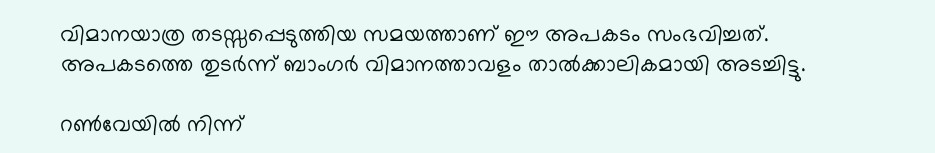വിമാനയാത്ര തടസ്സപ്പെടുത്തിയ സമയത്താണ് ഈ അപകടം സംഭവിച്ചത്. അപകടത്തെ തുടര്‍ന്ന് ബാംഗര്‍ വിമാനത്താവളം താല്‍ക്കാലികമായി അടച്ചിട്ടു.

റണ്‍വേയില്‍ നിന്ന്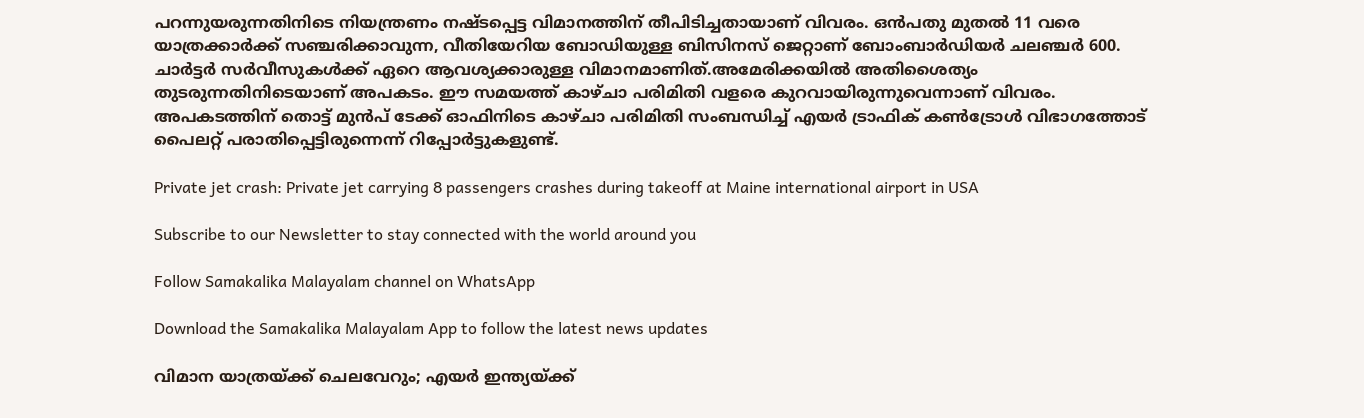പറന്നുയരുന്നതിനിടെ നിയന്ത്രണം നഷ്ടപ്പെട്ട വിമാനത്തിന് തീപിടിച്ചതായാണ് വിവരം. ഒന്‍പതു മുതല്‍ 11 വരെ യാത്രക്കാര്‍ക്ക് സഞ്ചരിക്കാവുന്ന, വീതിയേറിയ ബോഡിയുള്ള ബിസിനസ് ജെറ്റാണ് ബോംബാര്‍ഡിയര്‍ ചലഞ്ചര്‍ 600. ചാര്‍ട്ടര്‍ സര്‍വീസുകള്‍ക്ക് ഏറെ ആവശ്യക്കാരുള്ള വിമാനമാണിത്.അമേരിക്കയില്‍ അതിശൈത്യം തുടരുന്നതിനിടെയാണ് അപകടം. ഈ സമയത്ത് കാഴ്ചാ പരിമിതി വളരെ കുറവായിരുന്നുവെന്നാണ് വിവരം. അപകടത്തിന് തൊട്ട് മുന്‍പ് ടേക്ക് ഓഫിനിടെ കാഴ്ചാ പരിമിതി സംബന്ധിച്ച് എയര്‍ ട്രാഫിക് കണ്‍ട്രോള്‍ വിഭാഗത്തോട് പൈലറ്റ് പരാതിപ്പെട്ടിരുന്നെന്ന് റിപ്പോര്‍ട്ടുകളുണ്ട്.

Private jet crash: Private jet carrying 8 passengers crashes during takeoff at Maine international airport in USA

Subscribe to our Newsletter to stay connected with the world around you

Follow Samakalika Malayalam channel on WhatsApp

Download the Samakalika Malayalam App to follow the latest news updates

വിമാന യാത്രയ്ക്ക് ചെലവേറും; എയര്‍ ഇന്ത്യയ്ക്ക്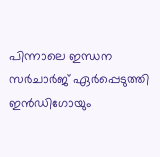പിന്നാലെ ഇന്ധന സര്‍ചാര്‍ജ് ഏര്‍പ്പെടുത്തി ഇന്‍ഡിഗോയും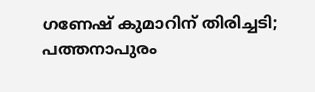ഗണേഷ് കുമാറിന് തിരിച്ചടി; പത്തനാപുരം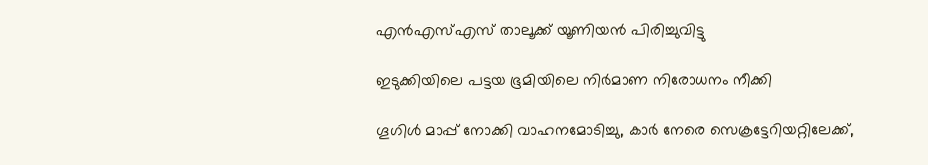എന്‍എസ്എസ് താലൂക്ക് യൂണിയന്‍ പിരിച്ചുവിട്ടു

ഇടുക്കിയിലെ പട്ടയ ഭൂമിയിലെ നിർമാണ നിരോധനം നീക്കി

ഗൂഗിള്‍ മാപ്പ് നോക്കി വാഹനമോടിച്ചു, കാര്‍ നേരെ സെക്രട്ടേറിയറ്റിലേക്ക്,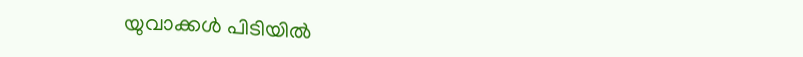യുവാക്കള്‍ പിടിയില്‍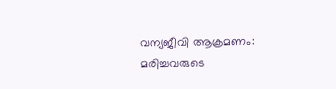വന്യജീവി ആക്രമണം: മരിച്ചവരുടെ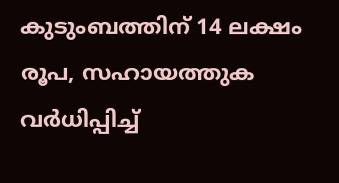കുടുംബത്തിന് 14 ലക്ഷം രൂപ, സഹായത്തുക വര്‍ധിപ്പിച്ച്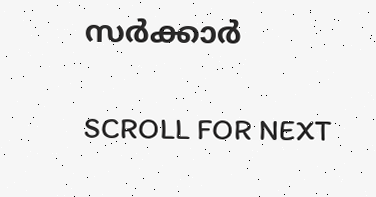സര്‍ക്കാര്‍

SCROLL FOR NEXT